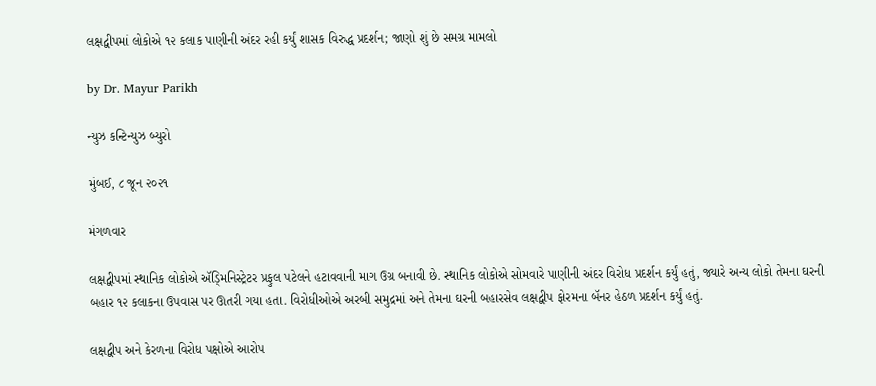લક્ષદ્વીપમાં લોકોએ ૧૨ કલાક પાણીની અંદર રહી કર્યું શાસક વિરુદ્ધ પ્રદર્શન; જાણો શું છે સમગ્ર મામલો

by Dr. Mayur Parikh

ન્યુઝ કન્ટિન્યુઝ બ્યુરો

મુંબઈ, ૮ જૂન ૨૦૨૧

મંગળવાર

લક્ષદ્વીપમાં સ્થાનિક લોકોએ ઍડ્મિનિસ્ટ્રેટર પ્રફુલ પટેલને હટાવવાની માગ ઉગ્ર બનાવી છે. સ્થાનિક લોકોએ સોમવારે પાણીની અંદર વિરોધ પ્રદર્શન કર્યું હતું, જ્યારે અન્ય લોકો તેમના ઘરની બહાર ૧૨ કલાકના ઉપવાસ પર ઊતરી ગયા હતા. વિરોધીઓએ અરબી સમુદ્રમાં અને તેમના ઘરની બહારસેવ લક્ષદ્વીપ ફોરમના બૅનર હેઠળ પ્રદર્શન કર્યું હતું.

લક્ષદ્વીપ અને કેરળના વિરોધ પક્ષોએ આરોપ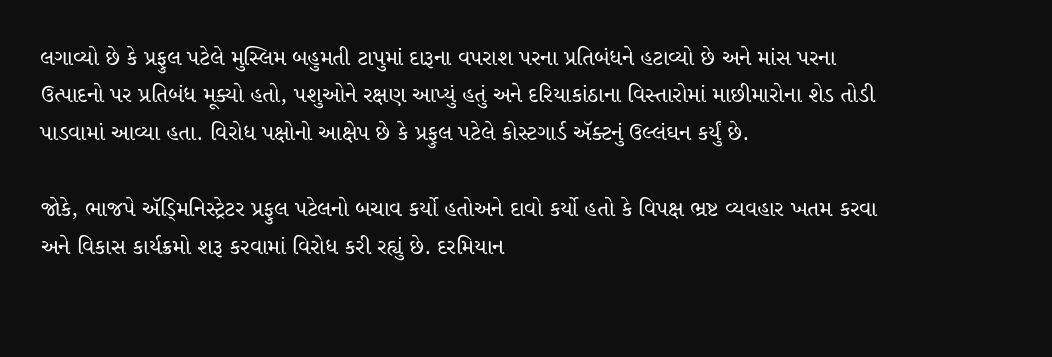લગાવ્યો છે કે પ્રફુલ પટેલે મુસ્લિમ બહુમતી ટાપુમાં દારૂના વપરાશ પરના પ્રતિબંધને હટાવ્યો છે અને માંસ પરના ઉત્પાદનો પર પ્રતિબંધ મૂક્યો હતો, પશુઓને રક્ષણ આપ્યું હતું અને દરિયાકાંઠાના વિસ્તારોમાં માછીમારોના શેડ તોડી પાડવામાં આવ્યા હતા. વિરોધ પક્ષોનો આક્ષેપ છે કે પ્રફુલ પટેલે કોસ્ટગાર્ડ ઍક્ટનું ઉલ્લંઘન કર્યું છે.

જોકે, ભાજપે ઍડ્મિનિસ્ટ્રેટર પ્રફુલ પટેલનો બચાવ કર્યો હતોઅને દાવો કર્યો હતો કે વિપક્ષ ભ્રષ્ટ વ્યવહાર ખતમ કરવા અને વિકાસ કાર્યક્રમો શરૂ કરવામાં વિરોધ કરી રહ્યું છે. દરમિયાન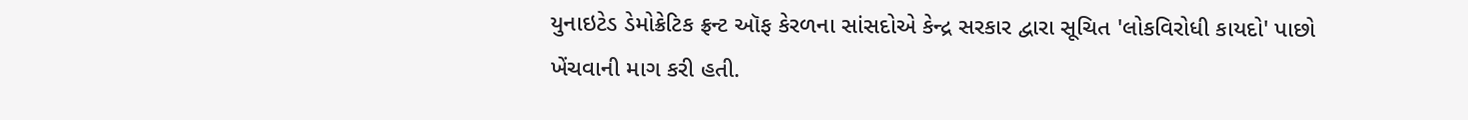યુનાઇટેડ ડેમોક્રેટિક ફ્રન્ટ ઑફ કેરળના સાંસદોએ કેન્દ્ર સરકાર દ્વારા સૂચિત 'લોકવિરોધી કાયદો' પાછો ખેંચવાની માગ કરી હતી.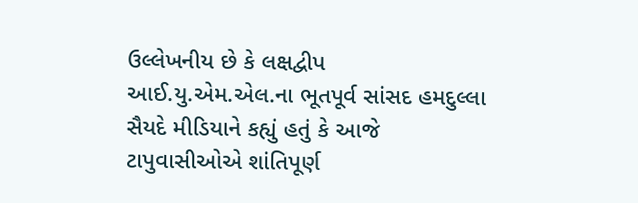ઉલ્લેખનીય છે કે લક્ષદ્વીપ આઈ.યુ.એમ.એલ.ના ભૂતપૂર્વ સાંસદ હમદુલ્લા સૈયદે મીડિયાને કહ્યું હતું કે આજે ટાપુવાસીઓએ શાંતિપૂર્ણ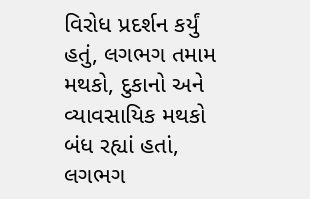વિરોધ પ્રદર્શન કર્યું હતું, લગભગ તમામ મથકો, દુકાનો અને વ્યાવસાયિક મથકો બંધ રહ્યાં હતાં, લગભગ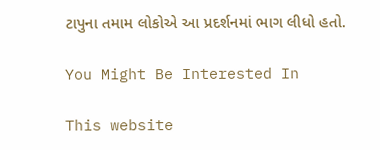ટાપુના તમામ લોકોએ આ પ્રદર્શનમાં ભાગ લીધો હતો.

You Might Be Interested In

This website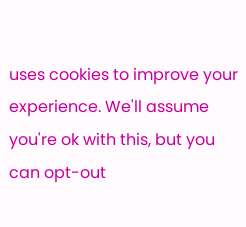uses cookies to improve your experience. We'll assume you're ok with this, but you can opt-out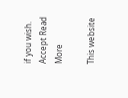if you wish. Accept Read More

This website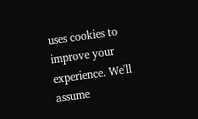uses cookies to improve your experience. We'll assume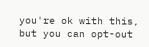you're ok with this, but you can opt-out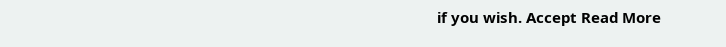if you wish. Accept Read More